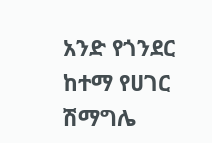አንድ የጎንደር ከተማ የሀገር ሽማግሌ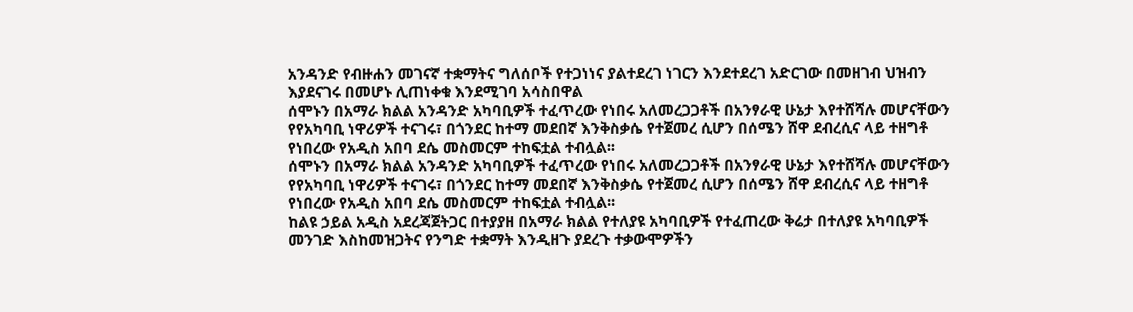አንዳንድ የብዙሐን መገናኛ ተቋማትና ግለሰቦች የተጋነነና ያልተደረገ ነገርን እንደተደረገ አድርገው በመዘገብ ህዝብን እያደናገሩ በመሆኑ ሊጠነቀቁ እንደሚገባ አሳስበዋል
ሰሞኑን በአማራ ክልል አንዳንድ አካባቢዎች ተፈጥረው የነበሩ አለመረጋጋቶች በአንፃራዊ ሁኔታ እየተሸሻሉ መሆናቸውን የየአካባቢ ነዋሪዎች ተናገሩ፣ በጎንደር ከተማ መደበኛ እንቅስቃሴ የተጀመረ ሲሆን በሰሜን ሸዋ ደብረሲና ላይ ተዘግቶ የነበረው የአዲስ አበባ ደሴ መስመርም ተከፍቷል ተብሏል፡፡
ሰሞኑን በአማራ ክልል አንዳንድ አካባቢዎች ተፈጥረው የነበሩ አለመረጋጋቶች በአንፃራዊ ሁኔታ እየተሸሻሉ መሆናቸውን የየአካባቢ ነዋሪዎች ተናገሩ፣ በጎንደር ከተማ መደበኛ እንቅስቃሴ የተጀመረ ሲሆን በሰሜን ሸዋ ደብረሲና ላይ ተዘግቶ የነበረው የአዲስ አበባ ደሴ መስመርም ተከፍቷል ተብሏል፡፡
ከልዩ ኃይል አዲስ አደረጃጀትጋር በተያያዘ በአማራ ክልል የተለያዩ አካባቢዎች የተፈጠረው ቅሬታ በተለያዩ አካባቢዎች መንገድ እስከመዝጋትና የንግድ ተቋማት እንዲዘጉ ያደረጉ ተቃውሞዎችን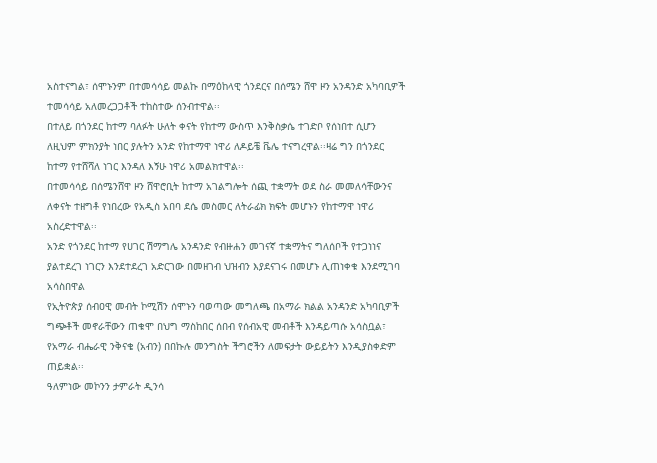አስተናግል፣ ሰሞኑንም በተመሳሳይ መልኩ በማዕከላዊ ጎንደርና በሰሜን ሸዋ ዞን አንዳንድ አካባቢዎች ተመሳሳይ አለመረጋጋቶች ተከስተው ሰንብተዋል፡፡
በተለይ በጎንደር ከተማ ባለፉት ሁለት ቀናት የከተማ ውስጥ እንቅስቃሴ ተገድቦ የሰነበተ ሲሆን ለዚህም ምክንያት ነበር ያሉትን አንድ የከተማዋ ነዋሪ ለዶይቼ ቬሌ ተናግረዋል፡፡ዛሬ ግን በጎንደር ከተማ የተሸሻለ ነገር እንዳለ እኝሁ ነዋሪ አመልክተዋል፡፡
በተመሳሳይ በሰሜንሸዋ ዞን ሸዋሮቢት ከተማ አገልግሎት ሰጪ ተቋማት ወደ ስራ መመለሳቸውንና ለቀናት ተዘግቶ የነበረው የአዲስ አበባ ደሴ መስመር ለትራፊክ ክፍት መሆኑን የከተማዋ ነዋሪ አስረድተዋል፡፡
አንድ የጎንደር ከተማ የሀገር ሽማግሌ አንዳንድ የብዙሐን መገናኛ ተቋማትና ግለሰቦች የተጋነነና ያልተደረገ ነገርን እንደተደረገ አድርገው በመዘገብ ህዝብን እያደናገሩ በመሆኑ ሊጠነቀቁ እንደሚገባ አሳስበዋል
የኢትዮጵያ ሰብዐዊ መብት ኮሚሽን ሰሞኑን ባወጣው መግለጫ በአማራ ክልል አንዳንድ አካባቢዎች ግጭቶች መኖራቸውን ጠቁሞ በህግ ማስከበር ሰበብ የሰብአዊ መብቶች እንዳይጣሱ አሳስቧል፣ የአማራ ብሔራዊ ንቅናቄ (አብን) በበኩሉ መንግስት ችግሮችን ለመፍታት ውይይትን እንዲያስቀድም ጠይቋል፡፡
ዓለምነው መኮንን ታምራት ዲንሳ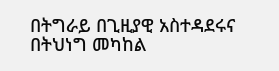በትግራይ በጊዚያዊ አስተዳደሩና በትህነግ መካከል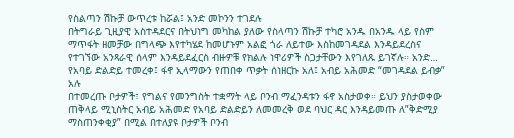የስልጣን ሽኩቻ ውጥረቱ ከሯል፤ አንድ መኮንን ተገደሉ
በትግራይ ጊዚያዊ አስተዳደርና በትህነግ መካከል ያለው የስላጣን ሽኩቻ ተካሮ አንዱ በአንዱ ላይ የስም ማጥፋት ዘመቻው በግላጭ እየተካሄደ ከመሆኑም አልፎ ጎራ ለይተው እስከመገዳደል እንዳይደረስና የተገኘው አንጻራዊ ሰላም እንዳይደፈርስ ብዙዎቹ የክልሉ ነዋሪዎች ስጋታቸውን እየገለጹ ይገኛሉ። አንድ…
የአባይ ድልድይ ተመረቀ፤ ፋኖ ኢላማውን የጠበቀ ጥቃት ሰነዘርኩ አለ፤ አብይ አሕመድ “መገዳደል ይብቃ” አሉ
በተመረጡ ቦታዎች፣ የግልና የመንግስት ተቋማት ላይ ቦንብ ማፈንዳቱን ፋኖ አስታወቀ። ይህን ያስታወቀው ጠቅላይ ሚኒስትር አብይ አሕመድ የአባይ ድልድይን ለመመረቅ ወደ ባህር ዳር እንዳይመጡ ለ”ቅድሚያ ማስጠንቀቂያ” በሚል በተለያዩ ቦታዎች ቦንብ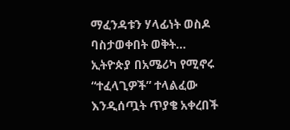ማፈንዳቱን ሃላፊነት ወስዶ ባስታወቀበት ወቅት…
ኢትዮጵያ በአሜሪካ የሚኖሩ “ተፈላጊዎች” ተላልፈው እንዲሰጧት ጥያቄ አቀረበች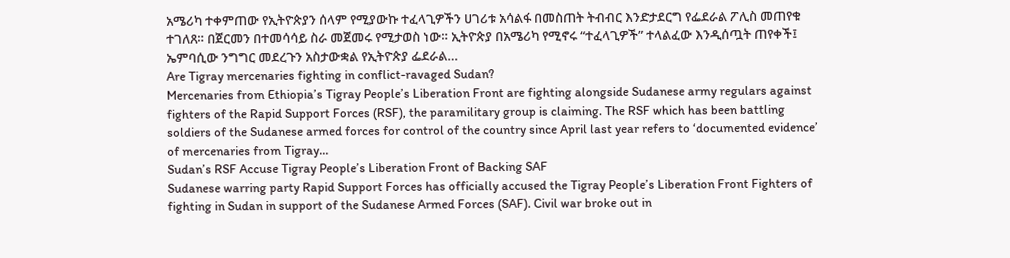አሜሪካ ተቀምጠው የኢትዮጵያን ሰላም የሚያውኩ ተፈላጊዎችን ሀገሪቱ አሳልፋ በመስጠት ትብብር እንድታደርግ የፌደራል ፖሊስ መጠየቁ ተገለጸ። በጀርመን በተመሳሳይ ስራ መጀመሩ የሚታወስ ነው። ኢትዮጵያ በአሜሪካ የሚኖሩ “ተፈላጊዎች” ተላልፈው እንዲሰጧት ጠየቀች፤ ኤምባሲው ንግግር መደረጉን አስታውቋል የኢትዮጵያ ፌደራል…
Are Tigray mercenaries fighting in conflict-ravaged Sudan?
Mercenaries from Ethiopia’s Tigray People’s Liberation Front are fighting alongside Sudanese army regulars against fighters of the Rapid Support Forces (RSF), the paramilitary group is claiming. The RSF which has been battling soldiers of the Sudanese armed forces for control of the country since April last year refers to ‘documented evidence’ of mercenaries from Tigray…
Sudan’s RSF Accuse Tigray People’s Liberation Front of Backing SAF
Sudanese warring party Rapid Support Forces has officially accused the Tigray People’s Liberation Front Fighters of fighting in Sudan in support of the Sudanese Armed Forces (SAF). Civil war broke out in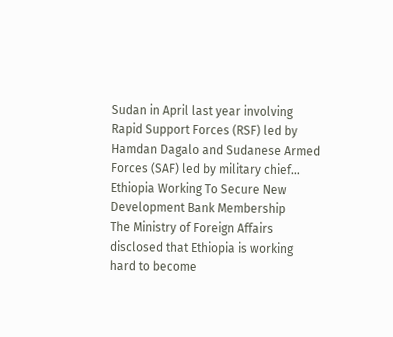Sudan in April last year involving Rapid Support Forces (RSF) led by Hamdan Dagalo and Sudanese Armed Forces (SAF) led by military chief…
Ethiopia Working To Secure New Development Bank Membership
The Ministry of Foreign Affairs disclosed that Ethiopia is working hard to become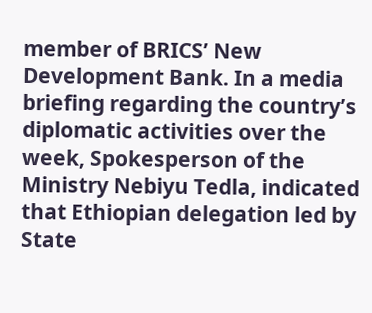member of BRICS’ New Development Bank. In a media briefing regarding the country’s diplomatic activities over the week, Spokesperson of the Ministry Nebiyu Tedla, indicated that Ethiopian delegation led by State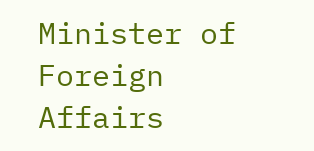Minister of Foreign Affairs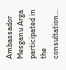Ambassador Mesganu Arga participated in the consultation…